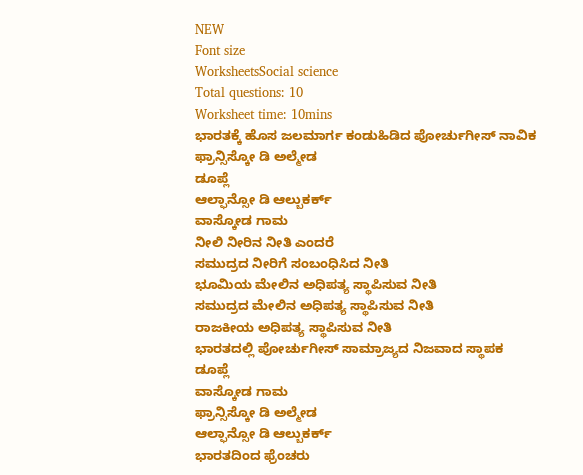NEW
Font size
WorksheetsSocial science
Total questions: 10
Worksheet time: 10mins
ಭಾರತಕ್ಕೆ ಹೊಸ ಜಲಮಾರ್ಗ ಕಂಡುಹಿಡಿದ ಪೋರ್ಚುಗೀಸ್ ನಾವಿಕ
ಫ್ರಾನ್ಸಿಸ್ಕೋ ಡಿ ಅಲ್ಮೇಡ
ಡೂಪ್ಲೆ
ಆಲ್ಫಾನ್ಸೋ ಡಿ ಆಲ್ಬುಕರ್ಕ್
ವಾಸ್ಕೋಡ ಗಾಮ
ನೀಲಿ ನೀರಿನ ನೀತಿ ಎಂದರೆ
ಸಮುದ್ರದ ನೀರಿಗೆ ಸಂಬಂಧಿಸಿದ ನೀತಿ
ಭೂಮಿಯ ಮೇಲಿನ ಅಧಿಪತ್ಯ ಸ್ಥಾಪಿಸುವ ನೀತಿ
ಸಮುದ್ರದ ಮೇಲಿನ ಅಧಿಪತ್ಯ ಸ್ಥಾಪಿಸುವ ನೀತಿ
ರಾಜಕೀಯ ಅಧಿಪತ್ಯ ಸ್ಥಾಪಿಸುವ ನೀತಿ
ಭಾರತದಲ್ಲಿ ಪೋರ್ಚುಗೀಸ್ ಸಾಮ್ರಾಜ್ಯದ ನಿಜವಾದ ಸ್ಥಾಪಕ
ಡೂಪ್ಲೆ
ವಾಸ್ಕೋಡ ಗಾಮ
ಫ್ರಾನ್ಸಿಸ್ಕೋ ಡಿ ಅಲ್ಮೇಡ
ಆಲ್ಫಾನ್ಸೋ ಡಿ ಆಲ್ಬುಕರ್ಕ್
ಭಾರತದಿಂದ ಫ್ರೆಂಚರು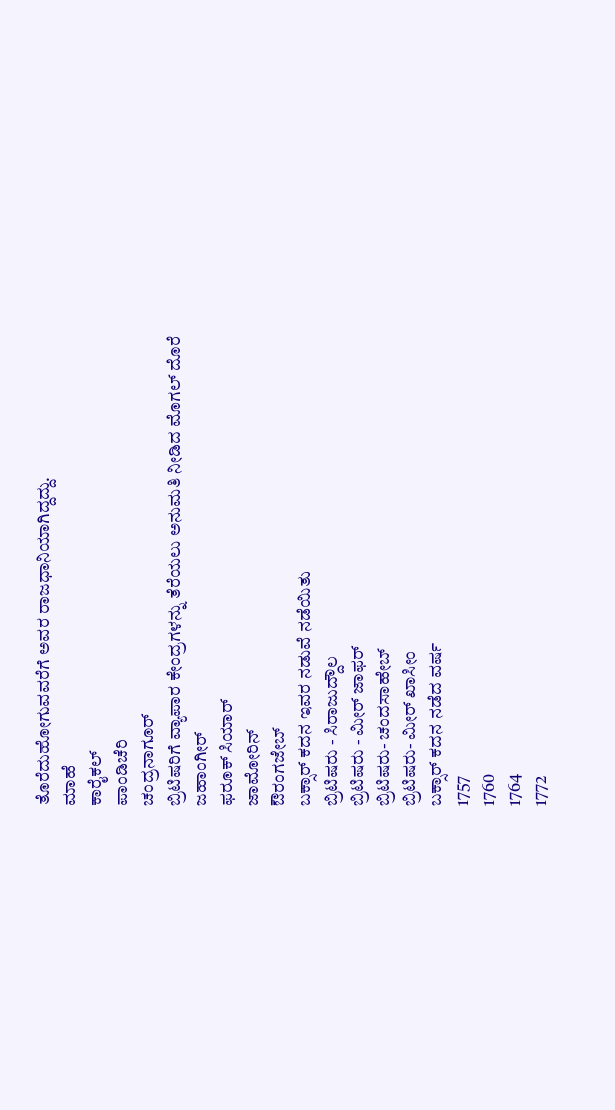ತೊರೆದುಹೋಗುವವರೆಗೆ ಅವರ ರಾಜಧಾನಿಯಾಗಿದ್ದದ್ದು.
ಮಾಹೆ
ಕಾರೈಕಲ್
ಪಾಂಡಿಚೆರಿ
ಚಂದ್ರನಾಗೂರ್
ಬ್ರಿಟಿಷರಿಗೆ ವ್ಯಾಪಾರ ಕೇಂದ್ರಗಳನ್ನು ತೆರೆಯಲು ಅನುಮತಿ ನೀಡಿದ ಮೊಗಲ್ ದೊರೆ
ಜಹಾಂಗೀರ್
ಫರೂಕ್ ಸಿಯಾರ್
ಜಾಮೋರಿನ್
ಔರಂಗಜೇಬ್
ಬಕ್ಸಾರ್ ಕದನ ಇವರ ನಡುವೆ ನಡೆಯಿತು
ಬ್ರಿಟಿಷರು - ಸಿರಾಜುದ್ದೌಲ
ಬ್ರಿಟಿಷರು - ಮೀರ್ ಜಾಫರ್
ಬ್ರಿಟಿಷರು- ಚಂದಸಾಹೇಬ್
ಬ್ರಿಟಿಷರು- ಮೀರ್ ಖಾಸೀಂ
ಬಕ್ಸಾರ್ ಕದನ ನಡೆದ ವರ್ಷ
1757
1760
1764
1772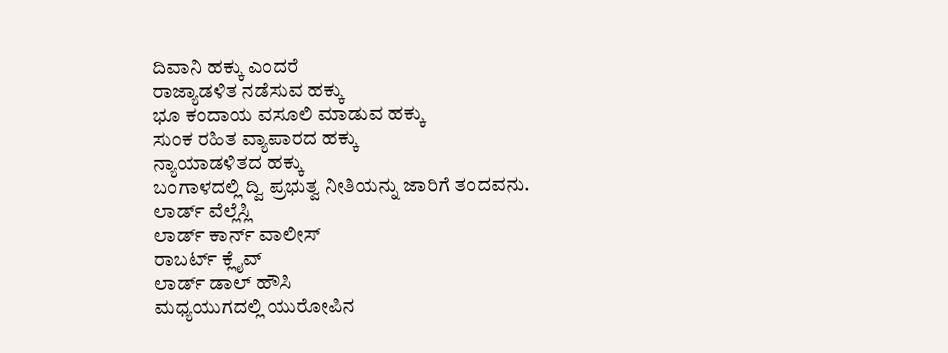ದಿವಾನಿ ಹಕ್ಕು ಎಂದರೆ
ರಾಜ್ಯಾಡಳಿತ ನಡೆಸುವ ಹಕ್ಕು
ಭೂ ಕಂದಾಯ ವಸೂಲಿ ಮಾಡುವ ಹಕ್ಕು
ಸುಂಕ ರಹಿತ ವ್ಯಾಪಾರದ ಹಕ್ಕು
ನ್ಯಾಯಾಡಳಿತದ ಹಕ್ಕು
ಬಂಗಾಳದಲ್ಲಿ ದ್ವಿ ಪ್ರಭುತ್ವ ನೀತಿಯನ್ನು ಜಾರಿಗೆ ತಂದವನು.
ಲಾರ್ಡ್ ವೆಲ್ಲೆಸ್ಲಿ
ಲಾರ್ಡ್ ಕಾರ್ನ್ ವಾಲೀಸ್
ರಾಬರ್ಟ್ ಕ್ಲೈವ್
ಲಾರ್ಡ್ ಡಾಲ್ ಹೌಸಿ
ಮಧ್ಯಯುಗದಲ್ಲಿ ಯುರೋಪಿನ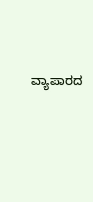ವ್ಯಾಪಾರದ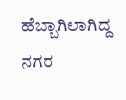ಹೆಬ್ಬಾಗಿಲಾಗಿದ್ದ ನಗರ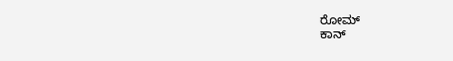ರೋಮ್
ಕಾನ್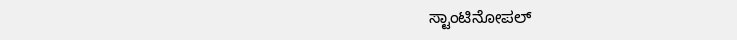ಸ್ಟಾಂಟಿನೋಪಲ್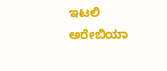ಇಟಲಿ
ಅರೇಬಿಯಾ